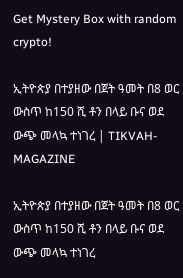Get Mystery Box with random crypto!

ኢትዮጵያ በተያዘው በጀት ዓመት በ8 ወር ውስጥ ከ150 ሺ ቶን በላይ ቡና ወደ ውጭ መላኳ ተነገረ | TIKVAH-MAGAZINE

ኢትዮጵያ በተያዘው በጀት ዓመት በ8 ወር ውስጥ ከ150 ሺ ቶን በላይ ቡና ወደ ውጭ መላኳ ተነገረ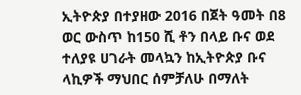ኢትዮጵያ በተያዘው 2016 በጀት ዓመት በ8 ወር ውስጥ ከ150 ሺ ቶን በላይ ቡና ወደ ተለያዩ ሀገራት መላኳን ከኢትዮጵያ ቡና ላኪዎች ማህበር ሰምቻለሁ በማለት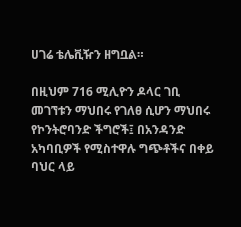ሀገሬ ቴሌቪዥን ዘግቧል።

በዚህም 716 ሚሊዮን ዶላር ገቢ መገኘቱን ማህበሩ የገለፀ ሲሆን ማህበሩ የኮንትሮባንድ ችግሮች፤ በአንዳንድ አካባቢዎች የሚስተዋሉ ግጭቶችና በቀይ ባህር ላይ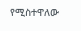የሚስተዋለው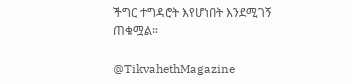ችግር ተግዳሮት እየሆነበት እንደሚገኝ ጠቁሟል።

@TikvahethMagazine